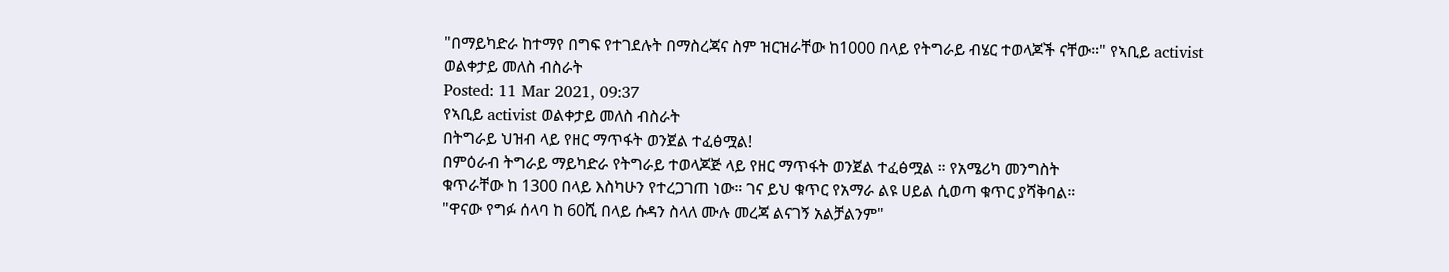"በማይካድራ ከተማየ በግፍ የተገደሉት በማስረጃና ስም ዝርዝራቸው ከ1000 በላይ የትግራይ ብሄር ተወላጆች ናቸው።" የኣቢይ activist ወልቀታይ መለስ ብስራት
Posted: 11 Mar 2021, 09:37
የኣቢይ activist ወልቀታይ መለስ ብስራት
በትግራይ ህዝብ ላይ የዘር ማጥፋት ወንጀል ተፈፅሟል!
በምዕራብ ትግራይ ማይካድራ የትግራይ ተወላጆጅ ላይ የዘር ማጥፋት ወንጀል ተፈፅሟል ። የአሜሪካ መንግስት
ቁጥራቸው ከ 1300 በላይ እስካሁን የተረጋገጠ ነው። ገና ይህ ቁጥር የአማራ ልዩ ሀይል ሲወጣ ቁጥር ያሻቅባል።
"ዋናው የግፉ ሰላባ ከ 60ሺ በላይ ሱዳን ስላለ ሙሉ መረጃ ልናገኝ አልቻልንም"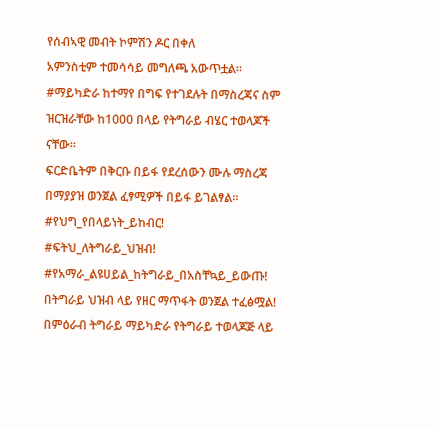የሰብኣዊ መብት ኮምሽን ዶር በቀለ
አምንስቲም ተመሳሳይ መግለጫ አውጥቷል።
#ማይካድራ ከተማየ በግፍ የተገደሉት በማስረጃና ስም ዝርዝራቸው ከ1000 በላይ የትግራይ ብሄር ተወላጆች ናቸው።
ፍርድቤትም በቅርቡ በይፋ የደረሰውን ሙሉ ማስረጃ በማያያዝ ወንጀል ፈፃሚዎች በይፋ ይገልፃል።
#የህግ_የበላይነት_ይከብር!
#ፍትህ_ለትግራይ_ህዝብ!
#የአማራ_ልዩሀይል_ከትግራይ_በአስቸኳይ_ይውጡ!
በትግራይ ህዝብ ላይ የዘር ማጥፋት ወንጀል ተፈፅሟል!
በምዕራብ ትግራይ ማይካድራ የትግራይ ተወላጆጅ ላይ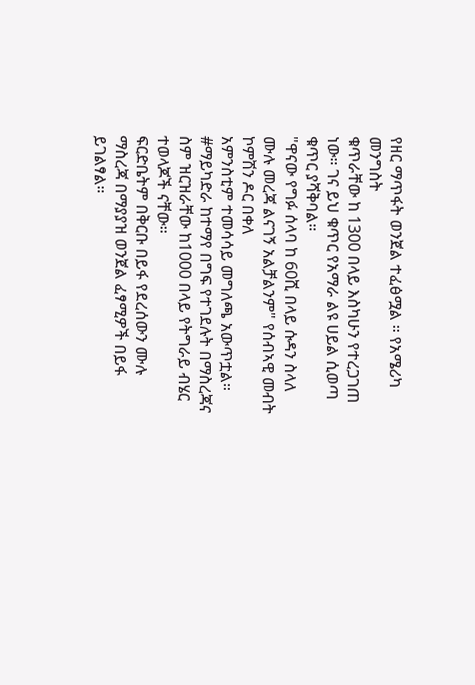የዘር ማጥፋት ወንጀል ተፈፅሟል ። የአሜሪካ መንግስት
ቁጥራቸው ከ 1300 በላይ እስካሁን የተረጋገጠ ነው። ገና ይህ ቁጥር የአማራ ልዩ ሀይል ሲወጣ ቁጥር ያሻቅባል።
"ዋናው የግፉ ሰላባ ከ 60ሺ በላይ ሱዳን ስላለ ሙሉ መረጃ ልናገኝ አልቻልንም" የሰብኣዊ መብት ኮምሽን ዶር በቀለ
አምንስቲም ተመሳሳይ መግለጫ አውጥቷል።
#ማይካድራ ከተማየ በግፍ የተገደሉት በማስረጃና ስም ዝርዝራቸው ከ1000 በላይ የትግራይ ብሄር ተወላጆች ናቸው።
ፍርድቤትም በቅርቡ በይፋ የደረሰውን ሙሉ ማስረጃ በማያያዝ ወንጀል ፈፃሚዎች በይፋ ይገልፃል።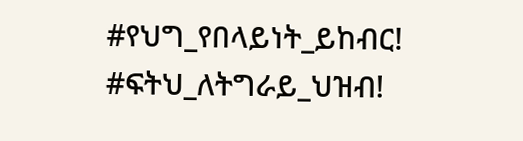#የህግ_የበላይነት_ይከብር!
#ፍትህ_ለትግራይ_ህዝብ!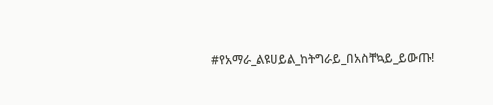#የአማራ_ልዩሀይል_ከትግራይ_በአስቸኳይ_ይውጡ!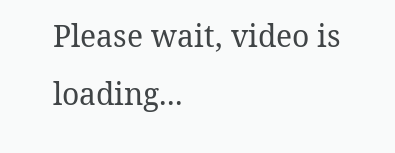Please wait, video is loading...